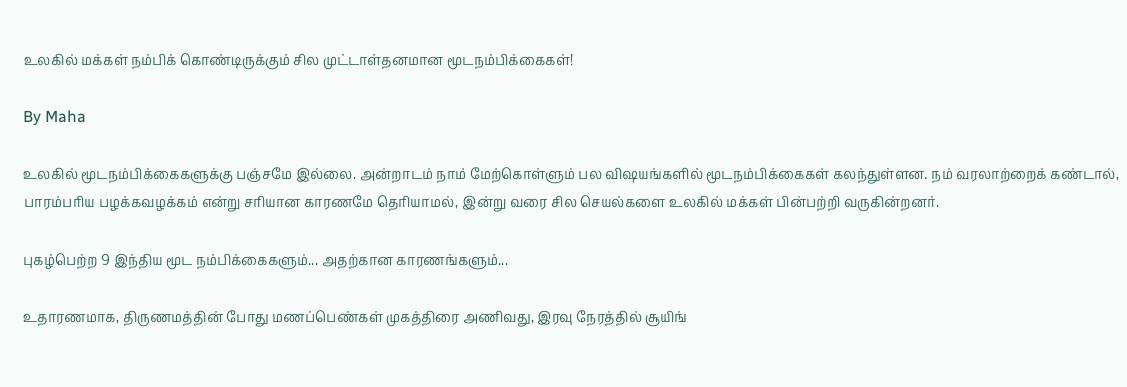உலகில் மக்கள் நம்பிக் கொண்டிருக்கும் சில முட்டாள்தனமான மூடநம்பிக்கைகள்!

By Maha

உலகில் மூடநம்பிக்கைகளுக்கு பஞ்சமே இல்லை. அன்றாடம் நாம் மேற்கொள்ளும் பல விஷயங்களில் மூடநம்பிக்கைகள் கலந்துள்ளன. நம் வரலாற்றைக் கண்டால், பாரம்பரிய பழக்கவழக்கம் என்று சரியான காரணமே தெரியாமல், இன்று வரை சில செயல்களை உலகில் மக்கள் பின்பற்றி வருகின்றனர்.

புகழ்பெற்ற 9 இந்திய மூட நம்பிக்கைகளும்... அதற்கான காரணங்களும்...

உதாரணமாக, திருணமத்தின் போது மணப்பெண்கள் முகத்திரை அணிவது, இரவு நேரத்தில் சூயிங்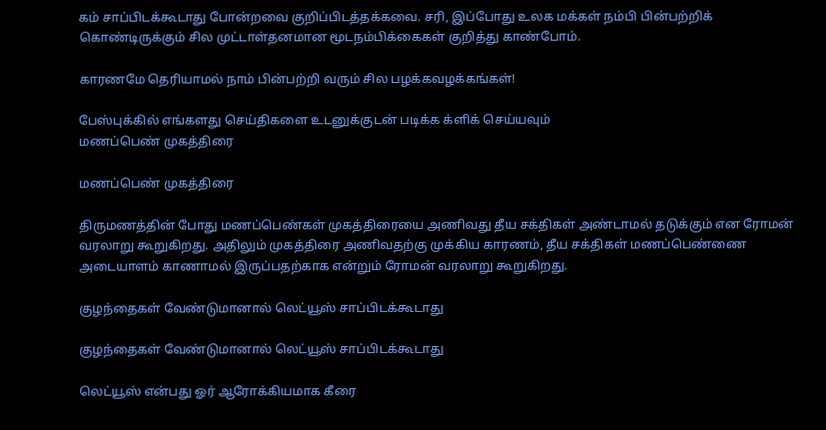கம் சாப்பிடக்கூடாது போன்றவை குறிப்பிடத்தக்கவை. சரி, இப்போது உலக மக்கள் நம்பி பின்பற்றிக் கொண்டிருக்கும் சில முட்டாள்தனமான மூடநம்பிக்கைகள் குறித்து காண்போம்.

காரணமே தெரியாமல் நாம் பின்பற்றி வரும் சில பழக்கவழக்கங்கள்!

பேஸ்புக்கில் எங்களது செய்திகளை உடனுக்குடன் படிக்க க்ளிக் செய்யவும்
மணப்பெண் முகத்திரை

மணப்பெண் முகத்திரை

திருமணத்தின் போது மணப்பெண்கள் முகத்திரையை அணிவது தீய சக்திகள் அண்டாமல் தடுக்கும் என ரோமன் வரலாறு கூறுகிறது. அதிலும் முகத்திரை அணிவதற்கு முக்கிய காரணம், தீய சக்திகள் மணப்பெண்ணை அடையாளம் காணாமல் இருப்பதற்காக என்றும் ரோமன் வரலாறு கூறுகிறது.

குழந்தைகள் வேண்டுமானால் லெட்யூஸ் சாப்பிடக்கூடாது

குழந்தைகள் வேண்டுமானால் லெட்யூஸ் சாப்பிடக்கூடாது

லெட்யூஸ் என்பது ஓர் ஆரோக்கியமாக கீரை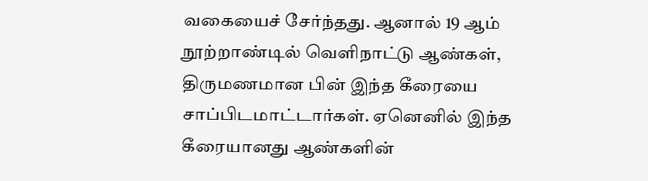வகையைச் சேர்ந்தது. ஆனால் 19 ஆம் நூற்றாண்டில் வெளிநாட்டு ஆண்கள், திருமணமான பின் இந்த கீரையை சாப்பிடமாட்டார்கள். ஏனெனில் இந்த கீரையானது ஆண்களின்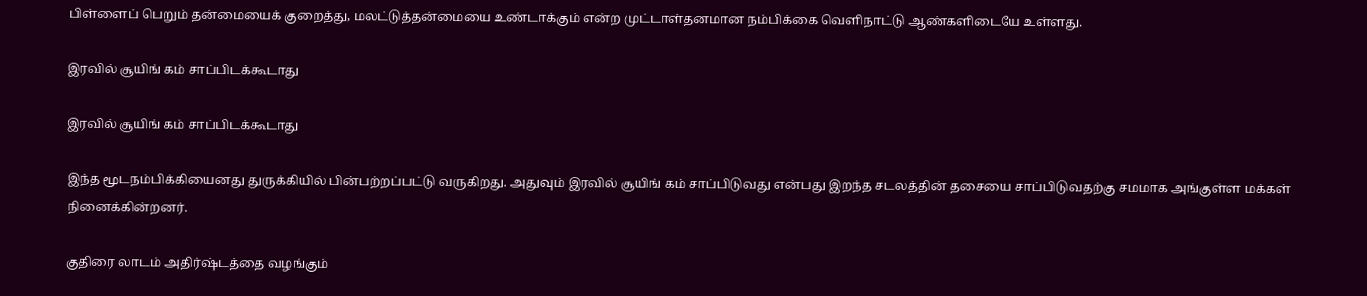பிள்ளைப் பெறும் தன்மையைக் குறைத்து, மலட்டுத்தன்மையை உண்டாக்கும் என்ற முட்டாள்தனமான நம்பிக்கை வெளிநாட்டு ஆண்களிடையே உள்ளது.

இரவில் சூயிங் கம் சாப்பிடக்கூடாது

இரவில் சூயிங் கம் சாப்பிடக்கூடாது

இந்த மூடநம்பிக்கியைனது துருக்கியில் பின்பற்றப்பட்டு வருகிறது. அதுவும் இரவில் சூயிங் கம் சாப்பிடுவது என்பது இறந்த சடலத்தின் தசையை சாப்பிடுவதற்கு சமமாக அங்குள்ள மக்கள் நினைக்கின்றனர்.

குதிரை லாடம் அதிர்ஷ்டத்தை வழங்கும்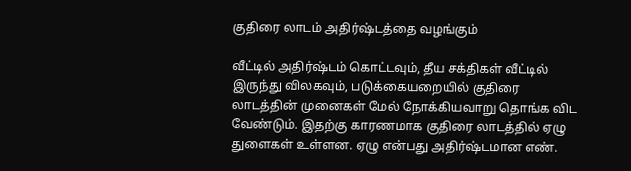குதிரை லாடம் அதிர்ஷ்டத்தை வழங்கும்

வீட்டில் அதிர்ஷ்டம் கொட்டவும், தீய சக்திகள் வீட்டில் இருந்து விலகவும், படுக்கையறையில் குதிரை லாடத்தின் முனைகள் மேல் நோக்கியவாறு தொங்க விட வேண்டும். இதற்கு காரணமாக குதிரை லாடத்தில் ஏழு துளைகள் உள்ளன. ஏழு என்பது அதிர்ஷ்டமான எண்.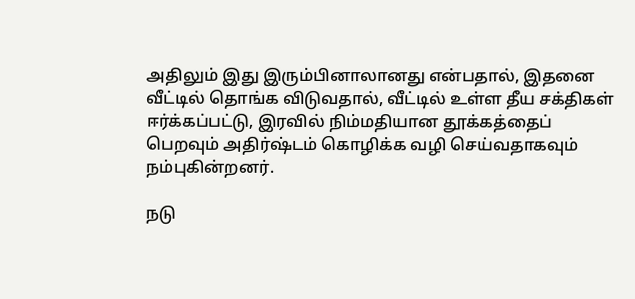அதிலும் இது இரும்பினாலானது என்பதால், இதனை வீட்டில் தொங்க விடுவதால், வீட்டில் உள்ள தீய சக்திகள் ஈர்க்கப்பட்டு, இரவில் நிம்மதியான தூக்கத்தைப் பெறவும் அதிர்ஷ்டம் கொழிக்க வழி செய்வதாகவும் நம்புகின்றனர்.

நடு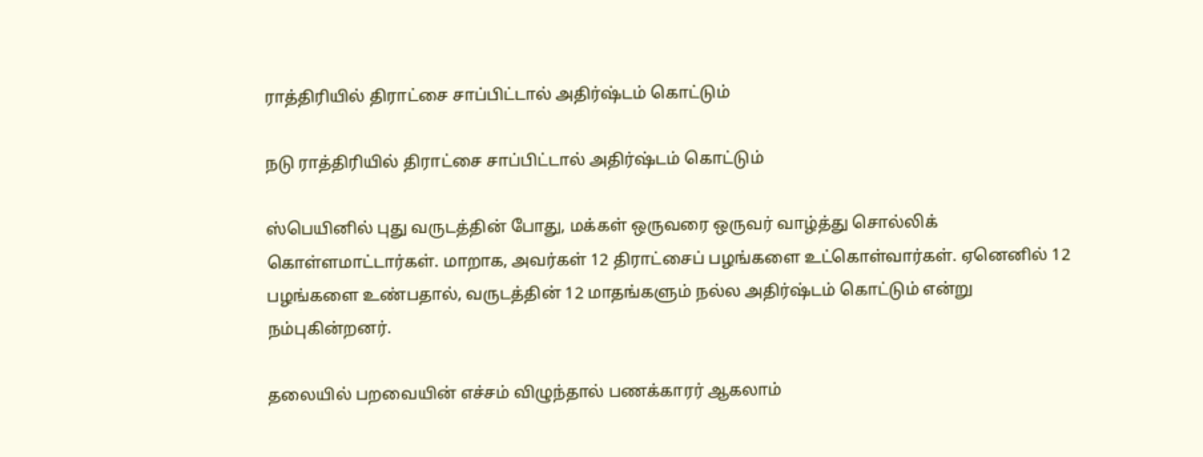ராத்திரியில் திராட்சை சாப்பிட்டால் அதிர்ஷ்டம் கொட்டும்

நடு ராத்திரியில் திராட்சை சாப்பிட்டால் அதிர்ஷ்டம் கொட்டும்

ஸ்பெயினில் புது வருடத்தின் போது, மக்கள் ஒருவரை ஒருவர் வாழ்த்து சொல்லிக் கொள்ளமாட்டார்கள். மாறாக, அவர்கள் 12 திராட்சைப் பழங்களை உட்கொள்வார்கள். ஏனெனில் 12 பழங்களை உண்பதால், வருடத்தின் 12 மாதங்களும் நல்ல அதிர்ஷ்டம் கொட்டும் என்று நம்புகின்றனர்.

தலையில் பறவையின் எச்சம் விழுந்தால் பணக்காரர் ஆகலாம்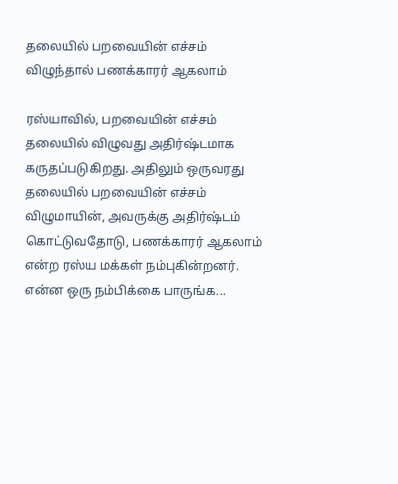தலையில் பறவையின் எச்சம் விழுந்தால் பணக்காரர் ஆகலாம்

ரஸ்யாவில், பறவையின் எச்சம் தலையில் விழுவது அதிர்ஷ்டமாக கருதப்படுகிறது. அதிலும் ஒருவரது தலையில் பறவையின் எச்சம் விழுமாயின், அவருக்கு அதிர்ஷ்டம் கொட்டுவதோடு, பணக்காரர் ஆகலாம் என்ற ரஸ்ய மக்கள் நம்புகின்றனர். என்ன ஒரு நம்பிக்கை பாருங்க...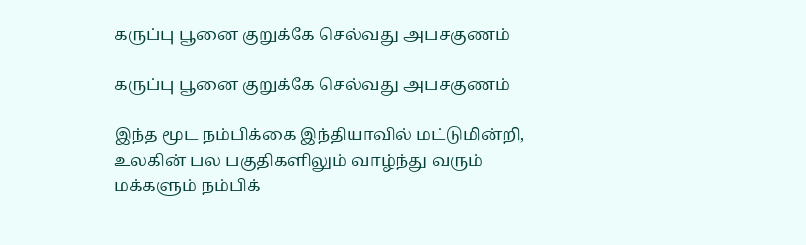கருப்பு பூனை குறுக்கே செல்வது அபசகுணம்

கருப்பு பூனை குறுக்கே செல்வது அபசகுணம்

இந்த மூட நம்பிக்கை இந்தியாவில் மட்டுமின்றி, உலகின் பல பகுதிகளிலும் வாழ்ந்து வரும் மக்களும் நம்பிக்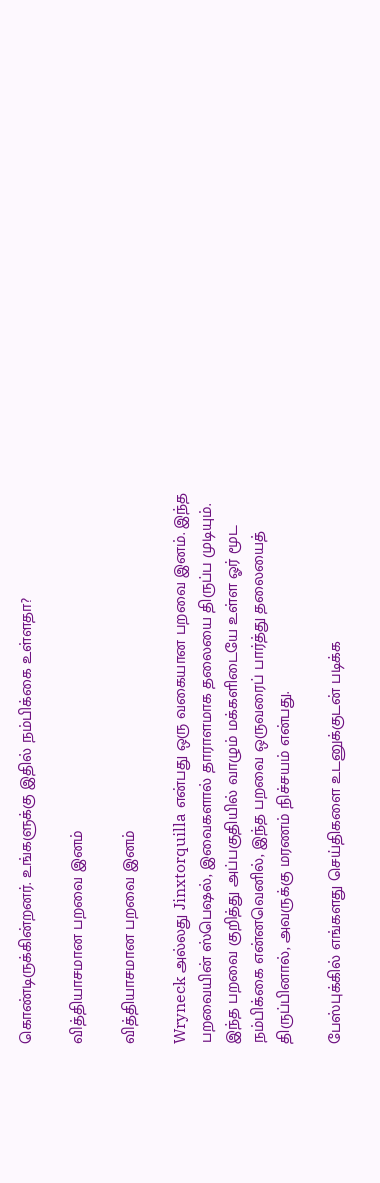கொண்டிருக்கின்றனர். உங்களுக்கு இதில் நம்பிக்கை உள்ளதா?

வித்தியாசமான பறவை இனம்

வித்தியாசமான பறவை இனம்

Wryneck அல்லது Jinxtorquilla என்பது ஒரு வகையான பறவை இனம். இந்த பறவையின் ஸ்பெஷல், இவைகளால் தாராளமாக தலையை திருப்ப முடியும். இந்த பறவை குறித்து அப்பகுதியில் வாழும் மக்களிடையே உள்ள ஓர் மூட நம்பிக்கை என்னவெனில், இந்த பறவை ஒருவரைப் பார்த்து தலையைத் திருப்பினால், அவருக்கு மரணம் நிச்சயம் என்பது.

பேஸ்புக்கில் எங்களது செய்திகளை உடனுக்குடன் படிக்க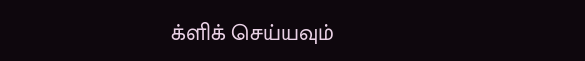க்ளிக் செய்யவும்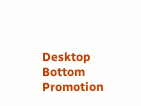Desktop Bottom Promotion